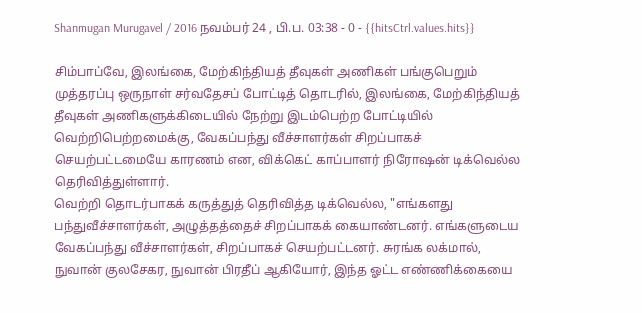Shanmugan Murugavel / 2016 நவம்பர் 24 , பி.ப. 03:38 - 0 - {{hitsCtrl.values.hits}}

சிம்பாப்வே, இலங்கை, மேற்கிந்தியத் தீவுகள் அணிகள் பங்குபெறும் முத்தரப்பு ஒருநாள் சர்வதேசப் போட்டித் தொடரில், இலங்கை, மேற்கிந்தியத் தீவுகள் அணிகளுக்கிடையில் நேற்று இடம்பெற்ற போட்டியில் வெற்றிபெற்றமைக்கு, வேகப்பந்து வீச்சாளர்கள் சிறப்பாகச் செயற்பட்டமையே காரணம் என, விக்கெட் காப்பாளர் நிரோஷன் டிக்வெல்ல தெரிவித்துள்ளார்.
வெற்றி தொடர்பாகக் கருத்துத் தெரிவித்த டிக்வெல்ல, "எங்களது பந்துவீச்சாளர்கள், அழுத்தத்தைச் சிறப்பாகக் கையாண்டனர். எங்களுடைய வேகப்பந்து வீச்சாளர்கள், சிறப்பாகச் செயற்பட்டனர். சுரங்க லக்மால், நுவான் குலசேகர, நுவான் பிரதீப் ஆகியோர், இந்த ஓட்ட எண்ணிக்கையை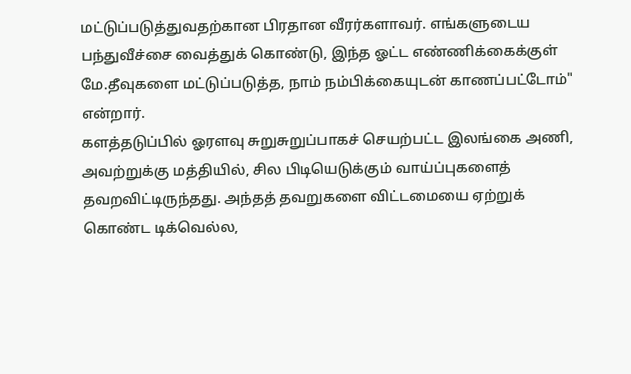மட்டுப்படுத்துவதற்கான பிரதான வீரர்களாவர். எங்களுடைய பந்துவீச்சை வைத்துக் கொண்டு, இந்த ஓட்ட எண்ணிக்கைக்குள் மே.தீவுகளை மட்டுப்படுத்த, நாம் நம்பிக்கையுடன் காணப்பட்டோம்" என்றார்.
களத்தடுப்பில் ஓரளவு சுறுசுறுப்பாகச் செயற்பட்ட இலங்கை அணி, அவற்றுக்கு மத்தியில், சில பிடியெடுக்கும் வாய்ப்புகளைத் தவறவிட்டிருந்தது. அந்தத் தவறுகளை விட்டமையை ஏற்றுக் கொண்ட டிக்வெல்ல,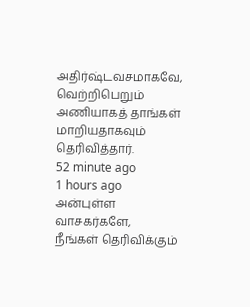அதிர்ஷ்டவசமாகவே, வெற்றிபெறும் அணியாகத் தாங்கள் மாறியதாகவும் தெரிவித்தார்.
52 minute ago
1 hours ago
அன்புள்ள வாசகர்களே,
நீங்கள் தெரிவிக்கும்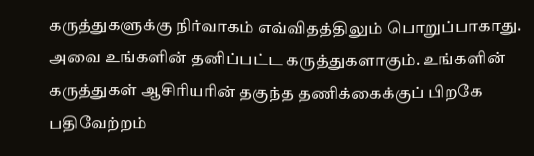கருத்துகளுக்கு நிர்வாகம் எவ்விதத்திலும் பொறுப்பாகாது. அவை உங்களின் தனிப்பட்ட கருத்துகளாகும். உங்களின் கருத்துகள் ஆசிரியரின் தகுந்த தணிக்கைக்குப் பிறகே பதிவேற்றம்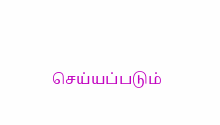செய்யப்படும்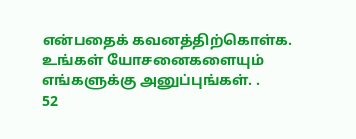என்பதைக் கவனத்திற்கொள்க. உங்கள் யோசனைகளையும் எங்களுக்கு அனுப்புங்கள். .
52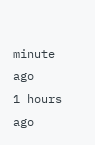minute ago
1 hours ago